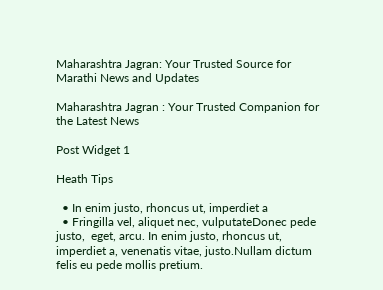Maharashtra Jagran: Your Trusted Source for Marathi News and Updates

Maharashtra Jagran : Your Trusted Companion for the Latest News

Post Widget 1

Heath Tips

  • In enim justo, rhoncus ut, imperdiet a
  • Fringilla vel, aliquet nec, vulputateDonec pede justo,  eget, arcu. In enim justo, rhoncus ut, imperdiet a, venenatis vitae, justo.Nullam dictum felis eu pede mollis pretium.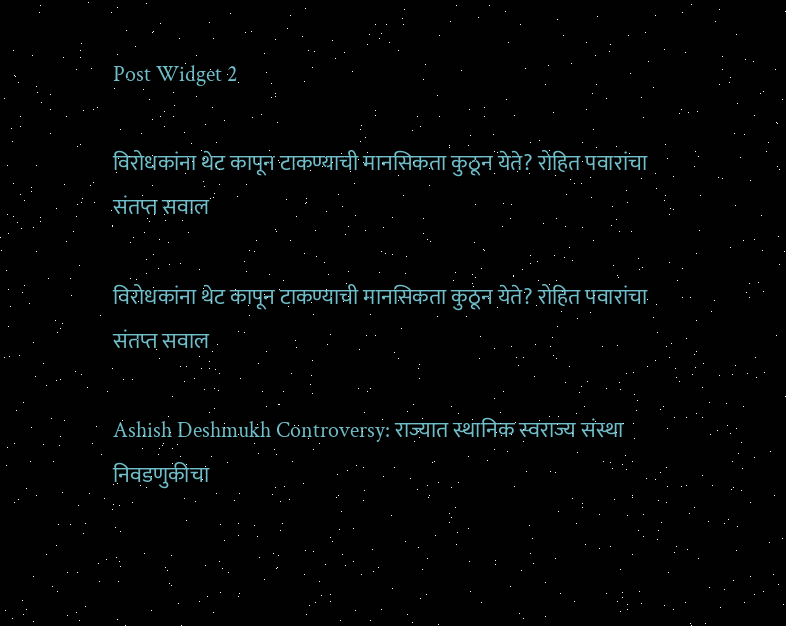Post Widget 2

विरोधकांना थेट कापून टाकण्याची मानसिकता कुठून येते? रोहित पवारांचा संतप्त सवाल

विरोधकांना थेट कापून टाकण्याची मानसिकता कुठून येते? रोहित पवारांचा संतप्त सवाल

Ashish Deshmukh Controversy: राज्यात स्थानिक स्वराज्य संस्था निवडणुकीचा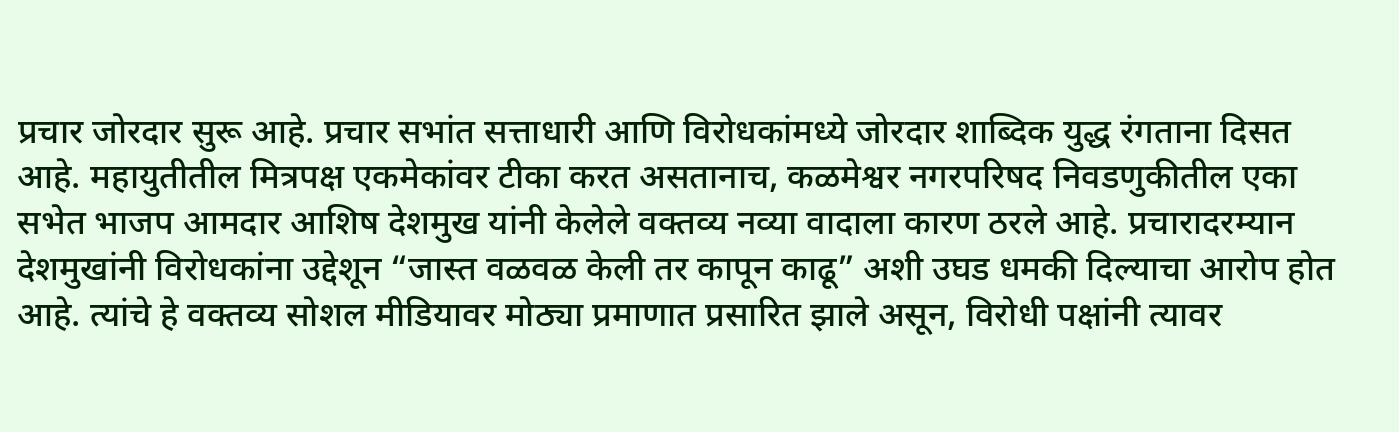प्रचार जोरदार सुरू आहे. प्रचार सभांत सत्ताधारी आणि विरोधकांमध्ये जोरदार शाब्दिक युद्ध रंगताना दिसत आहे. महायुतीतील मित्रपक्ष एकमेकांवर टीका करत असतानाच, कळमेश्वर नगरपरिषद निवडणुकीतील एका सभेत भाजप आमदार आशिष देशमुख यांनी केलेले वक्तव्य नव्या वादाला कारण ठरले आहे. प्रचारादरम्यान देशमुखांनी विरोधकांना उद्देशून “जास्त वळवळ केली तर कापून काढू” अशी उघड धमकी दिल्याचा आरोप होत आहे. त्यांचे हे वक्तव्य सोशल मीडियावर मोठ्या प्रमाणात प्रसारित झाले असून, विरोधी पक्षांनी त्यावर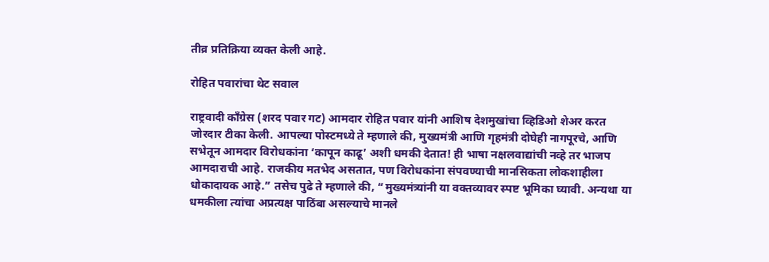तीव्र प्रतिक्रिया व्यक्त केली आहे.

रोहित पवारांचा थेट सवाल

राष्ट्रवादी काँग्रेस (शरद पवार गट) आमदार रोहित पवार यांनी आशिष देशमुखांचा व्हिडिओ शेअर करत जोरदार टीका केली. आपल्या पोस्टमध्ये ते म्हणाले की, मुख्यमंत्री आणि गृहमंत्री दोघेही नागपूरचे, आणि सभेतून आमदार विरोधकांना ‘कापून काढू’ अशी धमकी देतात! ही भाषा नक्षलवाद्यांची नव्हे तर भाजप आमदाराची आहे. राजकीय मतभेद असतात, पण विरोधकांना संपवण्याची मानसिकता लोकशाहीला धोकादायक आहे.” तसेच पुढे ते म्हणाले की, “मुख्यमंत्र्यांनी या वक्तव्यावर स्पष्ट भूमिका घ्यावी. अन्यथा या धमकीला त्यांचा अप्रत्यक्ष पाठिंबा असल्याचे मानले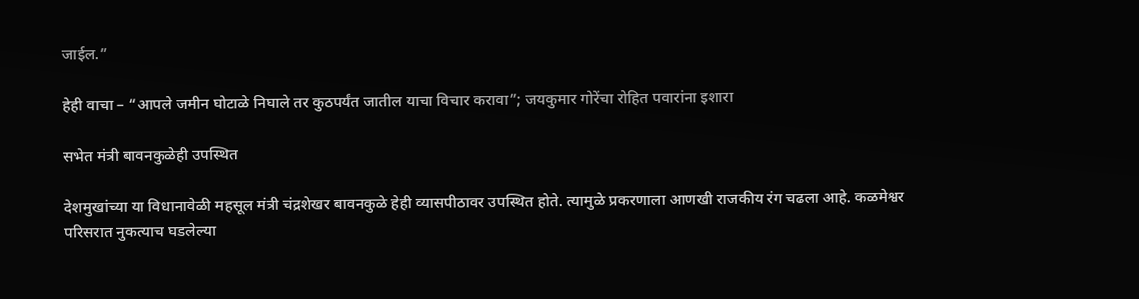जाईल.”

हेही वाचा – “आपले जमीन घोटाळे निघाले तर कुठपर्यंत जातील याचा विचार करावा”; जयकुमार गोरेंचा रोहित पवारांना इशारा

सभेत मंत्री बावनकुळेही उपस्थित

देशमुखांच्या या विधानावेळी महसूल मंत्री चंद्रशेखर बावनकुळे हेही व्यासपीठावर उपस्थित होते. त्यामुळे प्रकरणाला आणखी राजकीय रंग चढला आहे. कळमेश्वर परिसरात नुकत्याच घडलेल्या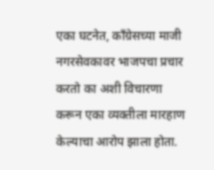एका घटनेत, काँग्रेसच्या माजी नगरसेवकावर भाजपचा प्रचार करतो का अशी विचारणा करून एका व्यक्तीला मारहाण केल्याचा आरोप झाला होता.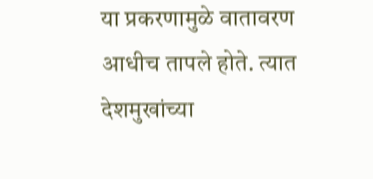या प्रकरणामुळे वातावरण आधीच तापले होते. त्यात देशमुखांच्या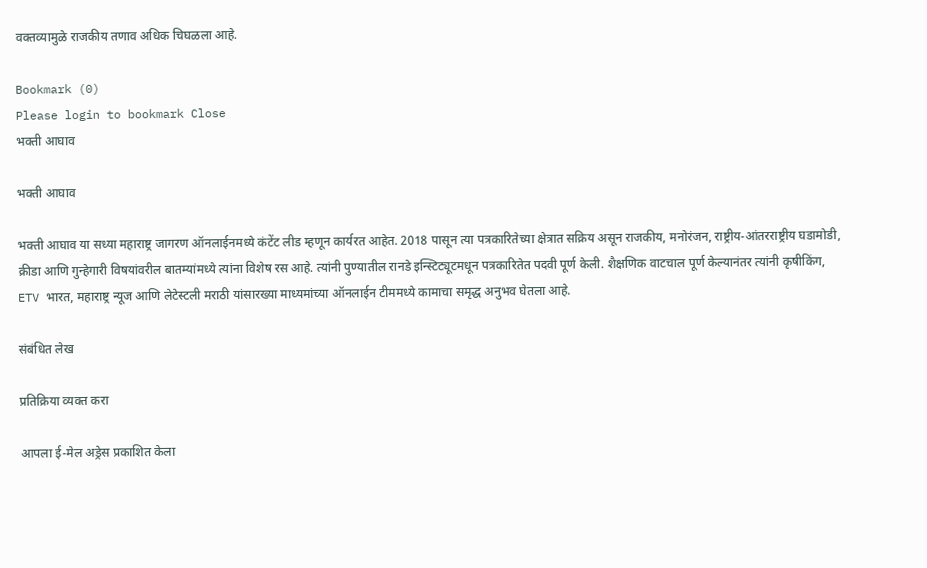वक्तव्यामुळे राजकीय तणाव अधिक चिघळला आहे.

Bookmark (0)
Please login to bookmark Close
भक्ती आघाव

भक्ती आघाव

भक्ती आघाव या सध्या महाराष्ट्र जागरण ऑनलाईनमध्ये कंटेंट लीड म्हणून कार्यरत आहेत. 2018 पासून त्या पत्रकारितेच्या क्षेत्रात सक्रिय असून राजकीय, मनोरंजन, राष्ट्रीय-आंतरराष्ट्रीय घडामोडी, क्रीडा आणि गुन्हेगारी विषयांवरील बातम्यांमध्ये त्यांना विशेष रस आहे. त्यांनी पुण्यातील रानडे इन्स्टिट्यूटमधून पत्रकारितेत पदवी पूर्ण केली. शैक्षणिक वाटचाल पूर्ण केल्यानंतर त्यांनी कृषीकिंग, ETV भारत, महाराष्ट्र न्यूज आणि लेटेस्टली मराठी यांसारख्या माध्यमांच्या ऑनलाईन टीममध्ये कामाचा समृद्ध अनुभव घेतला आहे.

संबंधित लेख

प्रतिक्रिया व्यक्त करा

आपला ई-मेल अड्रेस प्रकाशित केला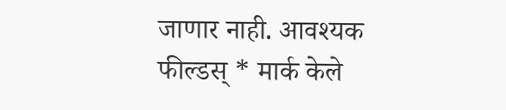जाणार नाही. आवश्यक फील्डस् * मार्क केले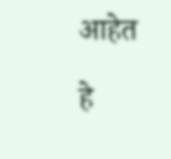आहेत

हे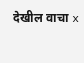देखील वाचा x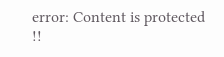error: Content is protected !!